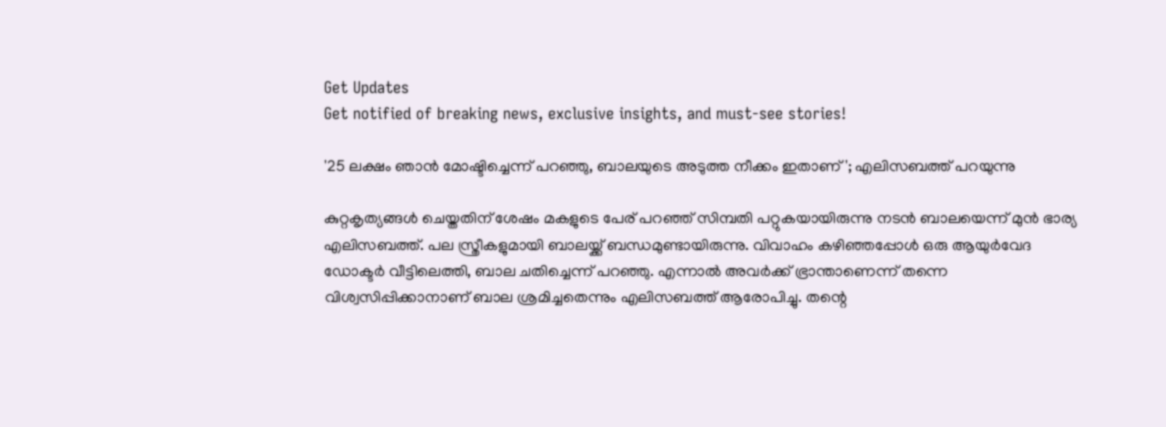Get Updates
Get notified of breaking news, exclusive insights, and must-see stories!

'25 ലക്ഷം ഞാൻ മോഷ്ടിച്ചെന്ന് പറഞ്ഞു, ബാലയുടെ അടുത്ത നീക്കം ഇതാണ്'; എലിസബത്ത് പറയുന്നു

കുറ്റകൃത്യങ്ങൾ ചെയ്തതിന് ശേഷം മകളുടെ പേര് പറഞ്ഞ് സിമ്പതി പറ്റുകയായിരുന്നു നടൻ ബാലയെന്ന് മുൻ ഭാര്യ എലിസബത്ത്. പല സ്ത്രീകളുമായി ബാലയ്ക്ക് ബന്ധമുണ്ടായിരുന്നു. വിവാഹം കഴിഞ്ഞപ്പോൾ ഒരു ആയുർവേദ ഡോക്ടർ വീട്ടിലെത്തി, ബാല ചതിച്ചെന്ന് പറഞ്ഞു. എന്നാൽ അവർക്ക് ഭ്രാന്താണെന്ന് തന്നെ വിശ്വസിപ്പിക്കാനാണ് ബാല ശ്രമിച്ചതെന്നും എലിസബത്ത് ആരോപിച്ചു. തന്റെ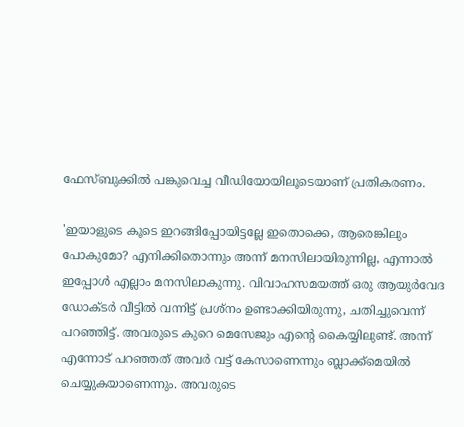ഫേസ്ബുക്കിൽ പങ്കുവെച്ച വീഡിയോയിലൂടെയാണ് പ്രതികരണം.

'ഇയാളുടെ കൂടെ ഇറങ്ങിപ്പോയിട്ടല്ലേ ഇതൊക്കെ, ആരെങ്കിലും പോകുമോ? എനിക്കിതൊന്നും അന്ന് മനസിലായിരുന്നില്ല, എന്നാൽ ഇപ്പോൾ എല്ലാം മനസിലാകുന്നു. വിവാഹസമയത്ത് ഒരു ആയുർവേദ ഡോക്ടർ വീട്ടിൽ വന്നിട്ട് പ്രശ്നം ഉണ്ടാക്കിയിരുന്നു, ചതിച്ചുവെന്ന് പറഞ്ഞിട്ട്. അവരുടെ കുറെ മെസേജും എന്റെ കൈയ്യിലുണ്ട്. അന്ന് എന്നോട് പറഞ്ഞത് അവർ വട്ട് കേസാണെന്നും ബ്ലാക്ക്മെയിൽ ചെയ്യുകയാണെന്നും. അവരുടെ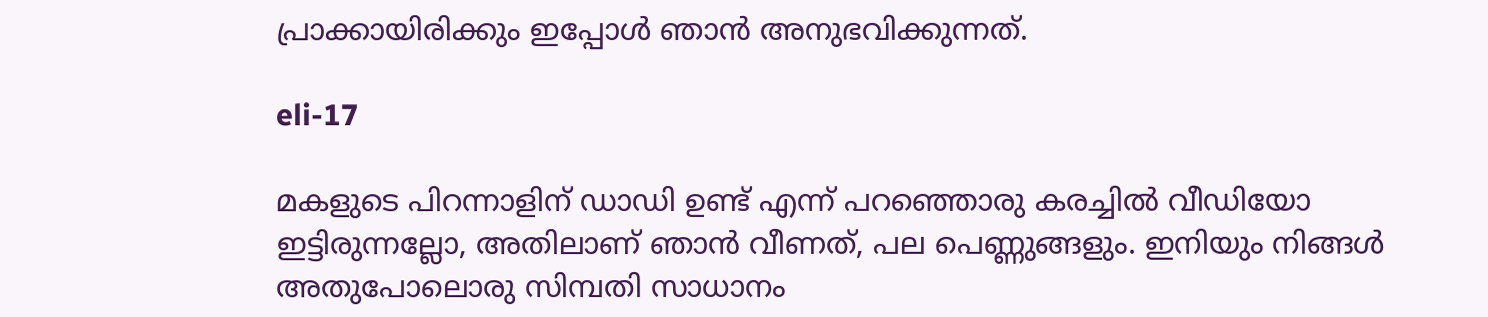പ്രാക്കായിരിക്കും ഇപ്പോൾ ഞാൻ അനുഭവിക്കുന്നത്.

eli-17

മകളുടെ പിറന്നാളിന് ഡാഡി ഉണ്ട് എന്ന് പറഞ്ഞൊരു കരച്ചിൽ വീഡിയോ ഇട്ടിരുന്നല്ലോ, അതിലാണ് ഞാൻ വീണത്, പല പെണ്ണുങ്ങളും. ഇനിയും നിങ്ങൾ അതുപോലൊരു സിമ്പതി സാധാനം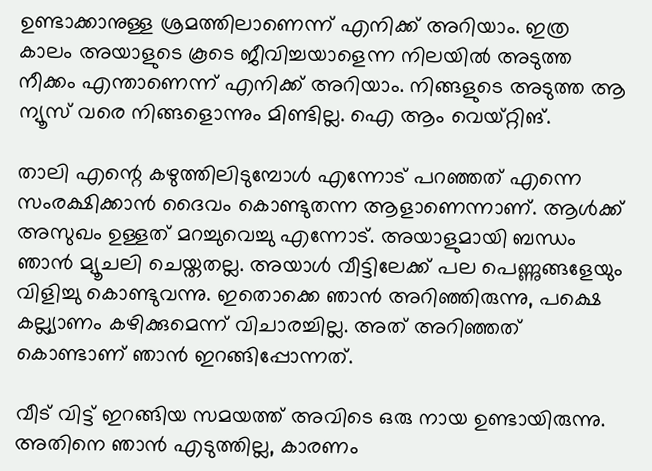ഉണ്ടാക്കാനുള്ള ശ്രമത്തിലാണെന്ന് എനിക്ക് അറിയാം. ഇത്ര കാലം അയാളുടെ കൂടെ ജീവിച്ചയാളെന്ന നിലയിൽ അടുത്ത നീക്കം എന്താണെന്ന് എനിക്ക് അറിയാം. നിങ്ങളുടെ അടുത്ത ആ ന്യൂസ് വരെ നിങ്ങളൊന്നും മിണ്ടില്ല. ഐ ആം വെയ്റ്റിങ്.

താലി എന്റെ കഴുത്തിലിടുമ്പോൾ എന്നോട് പറഞ്ഞത് എന്നെ സംരക്ഷിക്കാൻ ദൈവം കൊണ്ടുതന്ന ആളാണെന്നാണ്. ആൾക്ക് അസുഖം ഉള്ളത് മറച്ചുവെച്ചു എന്നോട്. അയാളുമായി ബന്ധം ഞാൻ മ്യൂചലി ചെയ്തതല്ല. അയാൾ വീട്ടിലേക്ക് പല പെണ്ണുങ്ങളേയും വിളിച്ചു കൊണ്ടുവന്നു. ഇതൊക്കെ ഞാൻ അറിഞ്ഞിരുന്നു, പക്ഷെ കല്ല്യാണം കഴിക്കുമെന്ന് വിചാരച്ചില്ല. അത് അറിഞ്ഞത് കൊണ്ടാണ് ഞാൻ ഇറങ്ങിപ്പോന്നത്.

വീട് വിട്ട് ഇറങ്ങിയ സമയത്ത് അവിടെ ഒരു നായ ഉണ്ടായിരുന്നു. അതിനെ ഞാൻ എടുത്തില്ല, കാരണം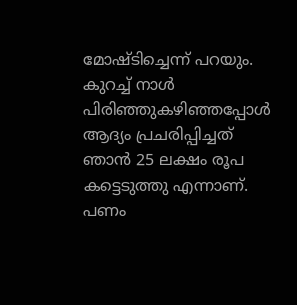മോഷ്ടിച്ചെന്ന് പറയും. കുറച്ച് നാൾ പിരിഞ്ഞുകഴിഞ്ഞപ്പോൾ ആദ്യം പ്രചരിപ്പിച്ചത് ഞാൻ 25 ലക്ഷം രൂപ കട്ടെടുത്തു എന്നാണ്. പണം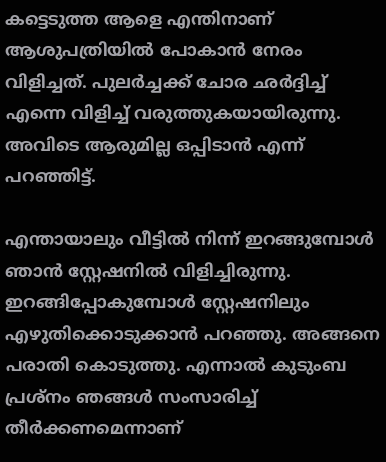കട്ടെടുത്ത ആളെ എന്തിനാണ് ആശുപത്രിയിൽ പോകാൻ നേരം വിളിച്ചത്. പുലർച്ചക്ക് ചോര ഛർദ്ദിച്ച് എന്നെ വിളിച്ച് വരുത്തുകയായിരുന്നു. അവിടെ ആരുമില്ല ഒപ്പിടാൻ എന്ന് പറഞ്ഞിട്ട്.

എന്തായാലും വീട്ടിൽ നിന്ന് ഇറങ്ങുമ്പോൾ ഞാൻ സ്റ്റേഷനിൽ വിളിച്ചിരുന്നു. ഇറങ്ങിപ്പോകുമ്പോൾ സ്റ്റേഷനിലും എഴുതിക്കൊടുക്കാൻ പറഞ്ഞു. അങ്ങനെ പരാതി കൊടുത്തു. എന്നാൽ കുടുംബ പ്രശ്നം ഞങ്ങൾ സംസാരിച്ച് തീർക്കണമെന്നാണ്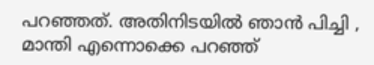പറഞ്ഞത്. അതിനിടയിൽ ഞാൻ പിച്ചി , മാന്തി എന്നൊക്കെ പറഞ്ഞ്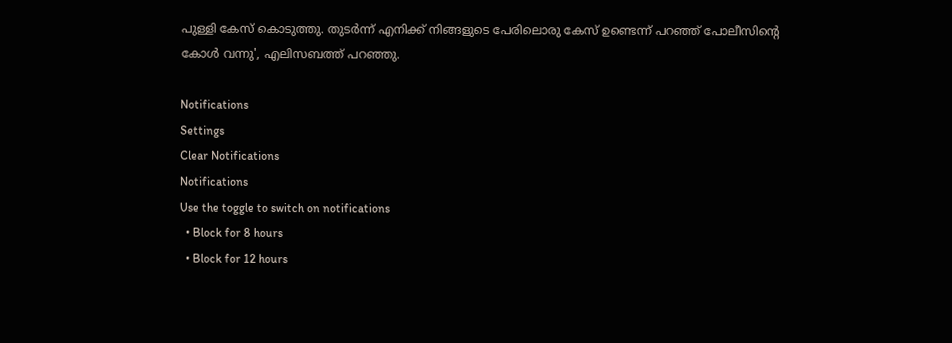പുള്ളി കേസ് കൊടുത്തു. തുടർന്ന് എനിക്ക് നിങ്ങളുടെ പേരിലൊരു കേസ് ഉണ്ടെന്ന് പറഞ്ഞ് പോലീസിന്റെ കോൾ വന്നു', എലിസബത്ത് പറഞ്ഞു.

Notifications
Settings
Clear Notifications
Notifications
Use the toggle to switch on notifications
  • Block for 8 hours
  • Block for 12 hours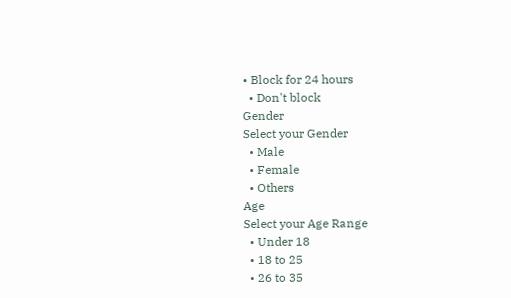• Block for 24 hours
  • Don't block
Gender
Select your Gender
  • Male
  • Female
  • Others
Age
Select your Age Range
  • Under 18
  • 18 to 25
  • 26 to 35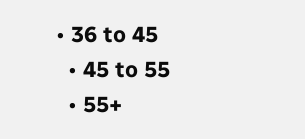• 36 to 45
  • 45 to 55
  • 55+